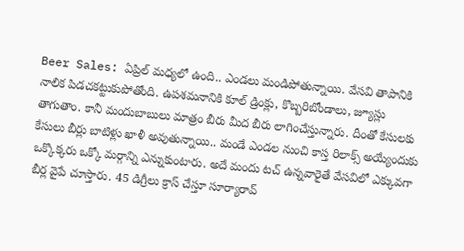Beer Sales: ఏప్రిల్ మధ్యలో ఉంది.. ఎండలు మండిపోతున్నాయి. వేసవి తాపానికి నాలిక పిడచకట్టుకుపోతోంది. ఉపశమనానికి కూల్ డ్రింక్లు, కొబ్బరిబోండాలు, జ్యూస్లు తాగుతాం. కానీ మందుబాబులు మాత్రం బీరు మీద బీరు లాగించేస్తున్నారు. దీంతో కేసులకు కేసులు బీర్లు బాటిళ్లు ఖాళీ అవుతున్నాయి.. మండే ఎండల నుంచి కాస్త రిలాక్స్ అయ్యేందుకు ఒక్కొక్కరు ఒక్కో మర్గాన్ని ఎన్నుకుంటారు. అదే మందు టచ్ ఉన్నవారైతే వేసవిలో ఎక్కువగా బీర్ల వైపే చూస్తారు. 45 డిగ్రీలు క్రాస్ చేస్తూ సూర్యారావ్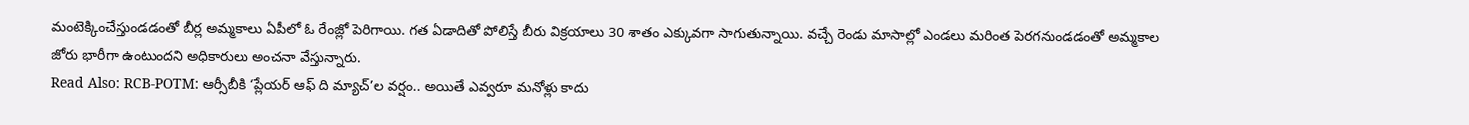మంటెక్కించేస్తుండడంతో బీర్ల అమ్మకాలు ఏపీలో ఓ రేంజ్లో పెరిగాయి. గత ఏడాదితో పోలిస్తే బీరు విక్రయాలు 30 శాతం ఎక్కువగా సాగుతున్నాయి. వచ్చే రెండు మాసాల్లో ఎండలు మరింత పెరగనుండడంతో అమ్మకాల జోరు భారీగా ఉంటుందని అధికారులు అంచనా వేస్తున్నారు.
Read Also: RCB-POTM: ఆర్సీబీకి ‘ప్లేయర్ ఆఫ్ ది మ్యాచ్’ల వర్షం.. అయితే ఎవ్వరూ మనోళ్లు కాదు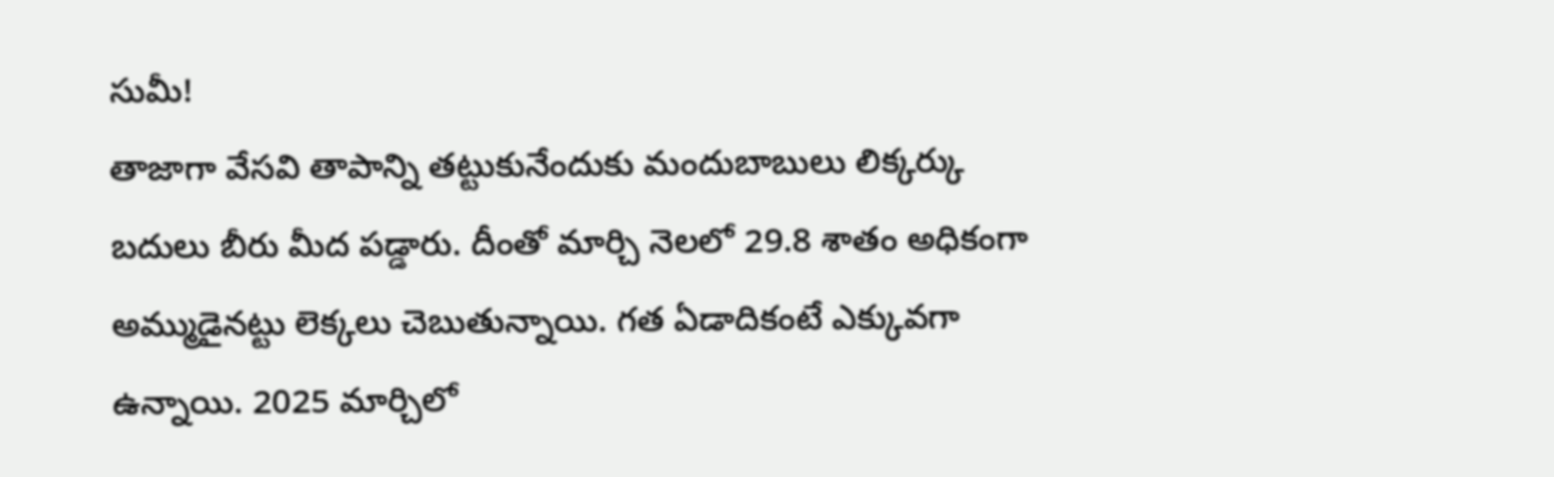సుమీ!
తాజాగా వేసవి తాపాన్ని తట్టుకునేందుకు మందుబాబులు లిక్కర్కు బదులు బీరు మీద పడ్డారు. దీంతో మార్చి నెలలో 29.8 శాతం అధికంగా అమ్ముడైనట్టు లెక్కలు చెబుతున్నాయి. గత ఏడాదికంటే ఎక్కువగా ఉన్నాయి. 2025 మార్చిలో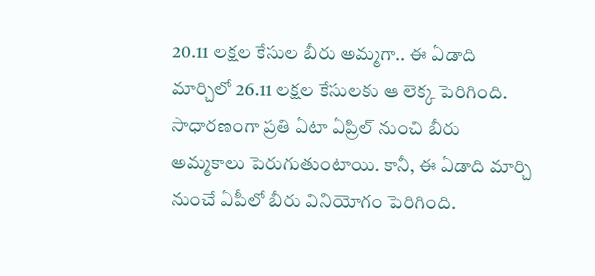20.11 లక్షల కేసుల బీరు అమ్మగా.. ఈ ఏడాది మార్చిలో 26.11 లక్షల కేసులకు ఆ లెక్క పెరిగింది. సాధారణంగా ప్రతి ఏటా ఏప్రిల్ నుంచి బీరు అమ్మకాలు పెరుగుతుంటాయి. కానీ, ఈ ఏడాది మార్చి నుంచే ఏపీలో బీరు వినియోగం పెరిగింది.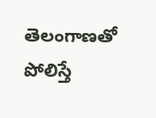తెలంగాణతో పోలిస్తే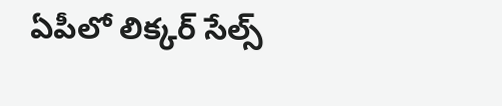ఏపీలో లిక్కర్ సేల్స్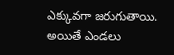ఎక్కువగా జరుగుతాయి. అయితే ఎండలు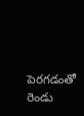పెరగడంతో రెండు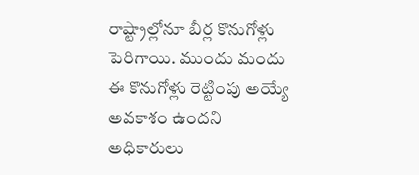రాష్ట్రాల్లోనూ బీర్ల కొనుగోళ్లు పెరిగాయి. ముందు మందు ఈ కొనుగోళ్లు రెట్టింపు అయ్యే అవకాశం ఉందని అధికారులు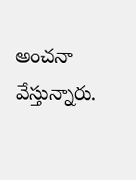అంచనా వేస్తున్నారు.